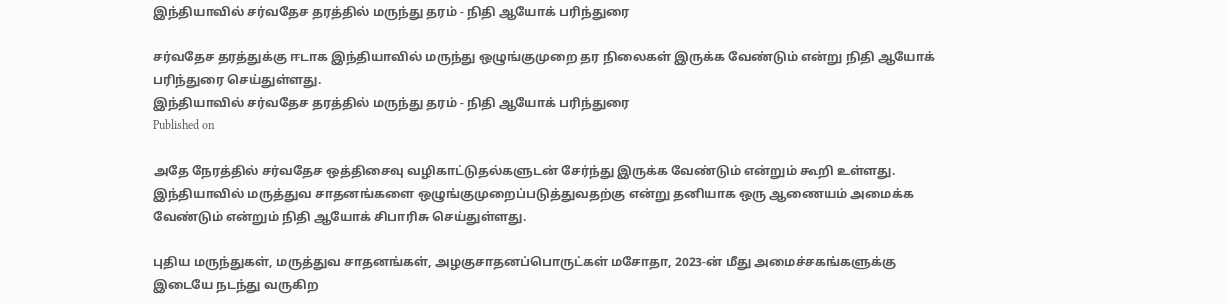இந்தியாவில் சர்வதேச தரத்தில் மருந்து தரம் - நிதி ஆயோக் பரிந்துரை

சர்வதேச தரத்துக்கு ஈடாக இந்தியாவில் மருந்து ஒழுங்குமுறை தர நிலைகள் இருக்க வேண்டும் என்று நிதி ஆயோக் பரிந்துரை செய்துள்ளது.
இந்தியாவில் சர்வதேச தரத்தில் மருந்து தரம் - நிதி ஆயோக் பரிந்துரை
Published on

அதே நேரத்தில் சர்வதேச ஒத்திசைவு வழிகாட்டுதல்களுடன் சேர்ந்து இருக்க வேண்டும் என்றும் கூறி உள்ளது. இந்தியாவில் மருத்துவ சாதனங்களை ஒழுங்குமுறைப்படுத்துவதற்கு என்று தனியாக ஒரு ஆணையம் அமைக்க வேண்டும் என்றும் நிதி ஆயோக் சிபாரிசு செய்துள்ளது.

புதிய மருந்துகள், மருத்துவ சாதனங்கள், அழகுசாதனப்பொருட்கள் மசோதா, 2023-ன் மீது அமைச்சகங்களுக்கு இடையே நடந்து வருகிற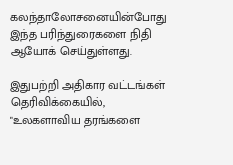கலந்தாலோசனையின்போது இந்த பரிந்துரைகளை நிதி ஆயோக் செய்துள்ளது.

இதுபற்றி அதிகார வட்டங்கள் தெரிவிக்கையில், "உலகளாவிய தரங்களை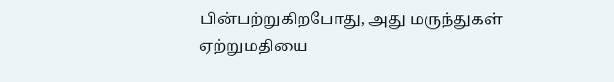பின்பற்றுகிறபோது, அது மருந்துகள் ஏற்றுமதியை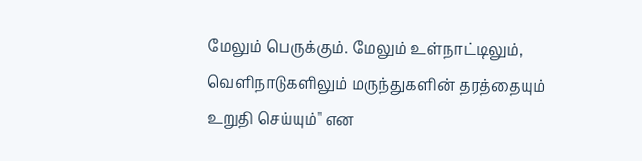மேலும் பெருக்கும். மேலும் உள்நாட்டிலும், வெளிநாடுகளிலும் மருந்துகளின் தரத்தையும் உறுதி செய்யும்" என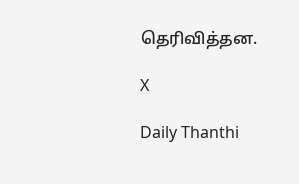தெரிவித்தன.

X

Daily Thanthi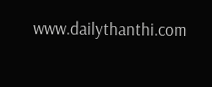www.dailythanthi.com